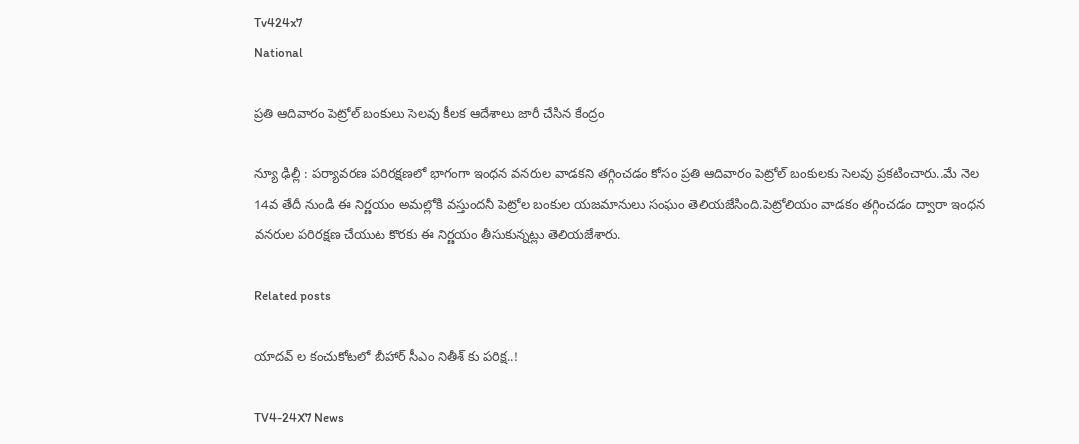Tv424x7
National

ప్రతి ఆదివారం పెట్రోల్ బంకులు సెలవు కీలక ఆదేశాలు జారీ చేసిన కేంద్రం

న్యూ ఢిల్లీ : పర్యావరణ పరిరక్షణలో భాగంగా ఇంధన వనరుల వాడకని తగ్గించడం కోసం ప్రతి ఆదివారం పెట్రోల్ బంకులకు సెలవు ప్రకటించారు..మే నెల 14వ తేదీ నుండి ఈ నిర్ణయం అమల్లోకి వస్తుందనీ పెట్రోల బంకుల యజమానులు సంఘం తెలియజేసింది.పెట్రోలియం వాడకం తగ్గించడం ద్వారా ఇంధన వనరుల పరిరక్షణ చేయుట కొరకు ఈ నిర్ణయం తీసుకున్నట్లు తెలియజేశారు.

Related posts

యాదవ్ ల కంచుకోటలో బీహార్ సీఎం నితీశ్ కు పరిక్ష..!

TV4-24X7 News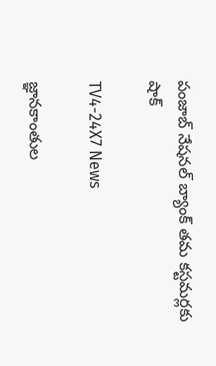పంజాబ్ నేషనల్ బ్యాంక్ తమ కస్టమర్లకు షాక్

TV4-24X7 News

జ్ఞానకాంతుల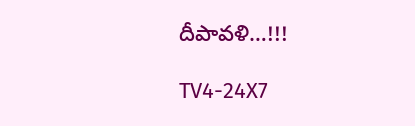దీపావళి…!!!

TV4-24X7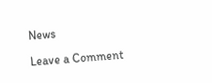News

Leave a Comment